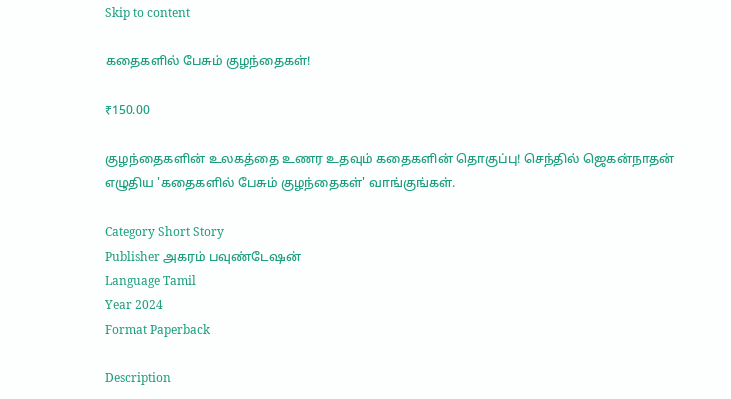Skip to content

கதைகளில் பேசும் குழந்தைகள்!

₹150.00

குழந்தைகளின் உலகத்தை உணர உதவும் கதைகளின் தொகுப்பு! செந்தில் ஜெகன்நாதன் எழுதிய 'கதைகளில் பேசும் குழந்தைகள்' வாங்குங்கள்.

Category Short Story
Publisher அகரம் பவுண்டேஷன்
Language Tamil
Year 2024
Format Paperback

Description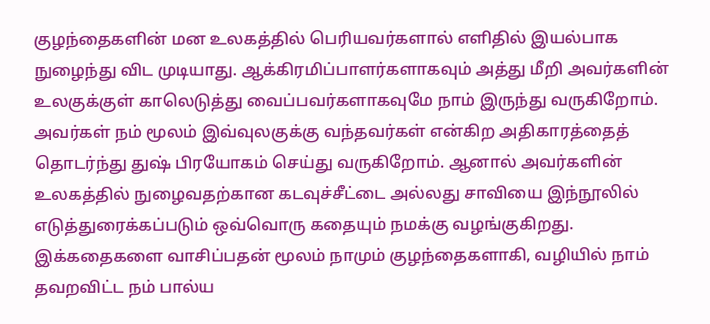குழந்தைகளின் மன உலகத்தில் பெரியவர்களால் எளிதில் இயல்பாக நுழைந்து விட முடியாது. ஆக்கிரமிப்பாளர்களாகவும் அத்து மீறி அவர்களின் உலகுக்குள் காலெடுத்து வைப்பவர்களாகவுமே நாம் இருந்து வருகிறோம். அவர்கள் நம் மூலம் இவ்வுலகுக்கு வந்தவர்கள் என்கிற அதிகாரத்தைத் தொடர்ந்து துஷ் பிரயோகம் செய்து வருகிறோம். ஆனால் அவர்களின் உலகத்தில் நுழைவதற்கான கடவுச்சீட்டை அல்லது சாவியை இந்நூலில் எடுத்துரைக்கப்படும் ஒவ்வொரு கதையும் நமக்கு வழங்குகிறது. இக்கதைகளை வாசிப்பதன் மூலம் நாமும் குழந்தைகளாகி, வழியில் நாம் தவறவிட்ட நம் பால்ய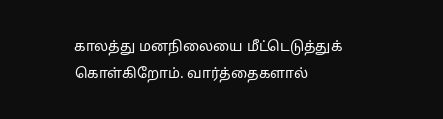காலத்து மனநிலையை மீட்டெடுத்துக் கொள்கிறோம். வார்த்தைகளால்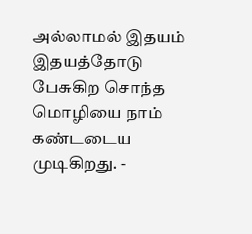அல்லாமல் இதயம் இதயத்தோடு பேசுகிற சொந்த மொழியை நாம் கண்டடைய முடிகிறது. -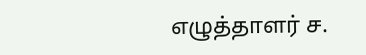எழுத்தாளர் ச.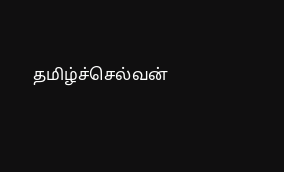தமிழ்ச்செல்வன்